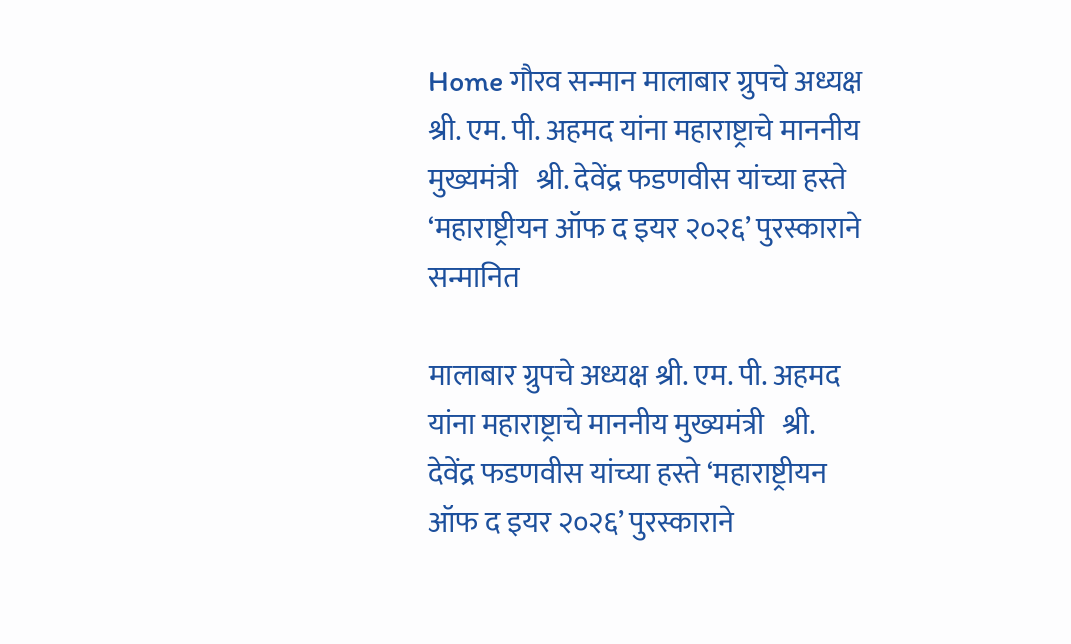Home गौरव सन्मान मालाबार ग्रुपचे अध्यक्ष श्री. एम. पी. अहमद यांना महाराष्ट्राचे माननीय मुख्यमंत्री   श्री. देवेंद्र फडणवीस यांच्या हस्ते ‘महाराष्ट्रीयन ऑफ द इयर २०२६’ पुरस्काराने सन्मानित

मालाबार ग्रुपचे अध्यक्ष श्री. एम. पी. अहमद यांना महाराष्ट्राचे माननीय मुख्यमंत्री   श्री. देवेंद्र फडणवीस यांच्या हस्ते ‘महाराष्ट्रीयन ऑफ द इयर २०२६’ पुरस्काराने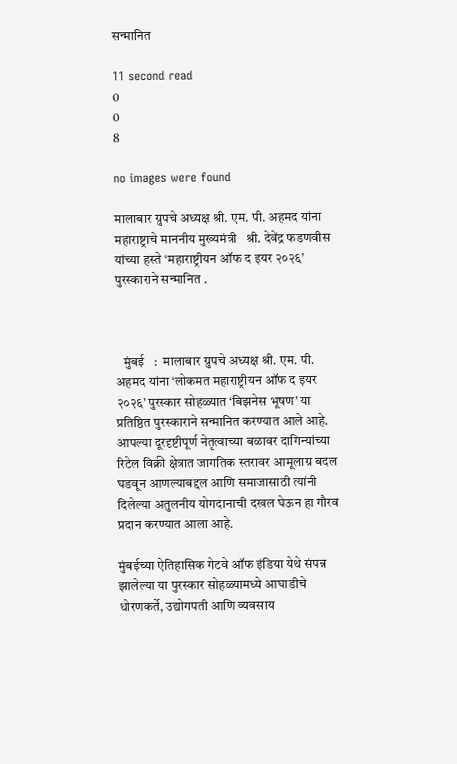सन्मानित

11 second read
0
0
8

no images were found

मालाबार ग्रुपचे अध्यक्ष श्री. एम. पी. अहमद यांना महाराष्ट्राचे माननीय मुख्यमंत्री   श्री. देवेंद्र फडणवीस यांच्या हस्ते ‘महाराष्ट्रीयन ऑफ द इयर २०२६’ पुरस्काराने सन्मानित .



   मुंबई   :  मालाबार ग्रुपचे अध्यक्ष श्री. एम. पी. अहमद यांना ‘लोकमत महाराष्ट्रीयन ऑफ द इयर २०२६’ पुरस्कार सोहळ्यात ‘बिझनेस भूषण’ या प्रतिष्ठित पुरस्काराने सन्मानित करण्यात आले आहे. आपल्या दूरदृष्टीपूर्ण नेतृत्वाच्या बळावर दागिन्यांच्या रिटेल विक्री क्षेत्रात जागतिक स्तरावर आमूलाग्र बदल घडवून आणल्याबद्दल आणि समाजासाठी त्यांनी दिलेल्या अतुलनीय योगदानाची दखल घेऊन हा गौरव प्रदान करण्यात आला आहे.

मुंबईच्या ऐतिहासिक गेटवे ऑफ इंडिया येथे संपन्न झालेल्या या पुरस्कार सोहळ्यामध्ये आघाडीचे धोरणकर्ते, उद्योगपती आणि व्यवसाय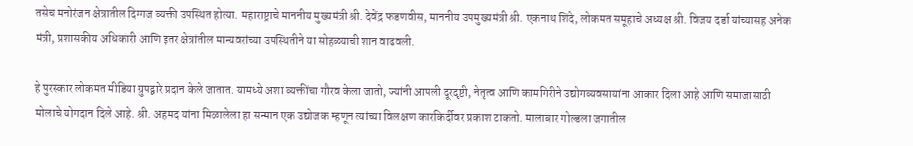तसेच मनोरंजन क्षेत्रातील दिग्गज व्यक्ती उपस्थित होत्या. महाराष्ट्राचे माननीय मुख्यमंत्री श्री. देवेंद्र फडणवीस, माननीय उपमुख्यमंत्री श्री. एकनाथ शिंदे, लोकमत समूहाचे अध्यक्ष श्री. विजय दर्डा यांच्यासह अनेक मंत्री, प्रशासकीय अधिकारी आणि इतर क्षेत्रांतील मान्यवरांच्या उपस्थितीने या सोहळ्याची शान वाढवली.

हे पुरस्कार लोकमत मीडिया ग्रुपद्वारे प्रदान केले जातात. यामध्ये अशा व्यक्तींचा गौरव केला जातो, ज्यांनी आपली दूरदृष्टी, नेतृत्व आणि कामगिरीने उद्योगव्यवसायांना आकार दिला आहे आणि समाजासाठी मोलाचे योगदान दिले आहे. श्री. अहमद यांना मिळालेला हा सन्मान एक उद्योजक म्हणून त्यांच्या विलक्षण कारकिर्दीवर प्रकाश टाकतो. मालाबार गोल्डला जगातील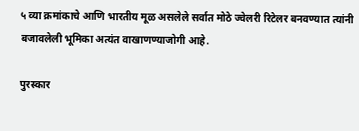५ व्या क्रमांकाचे आणि भारतीय मूळ असलेले सर्वात मोठे ज्वेलरी रिटेलर बनवण्यात त्यांनी बजावलेली भूमिका अत्यंत वाखाणण्याजोगी आहे.

पुरस्कार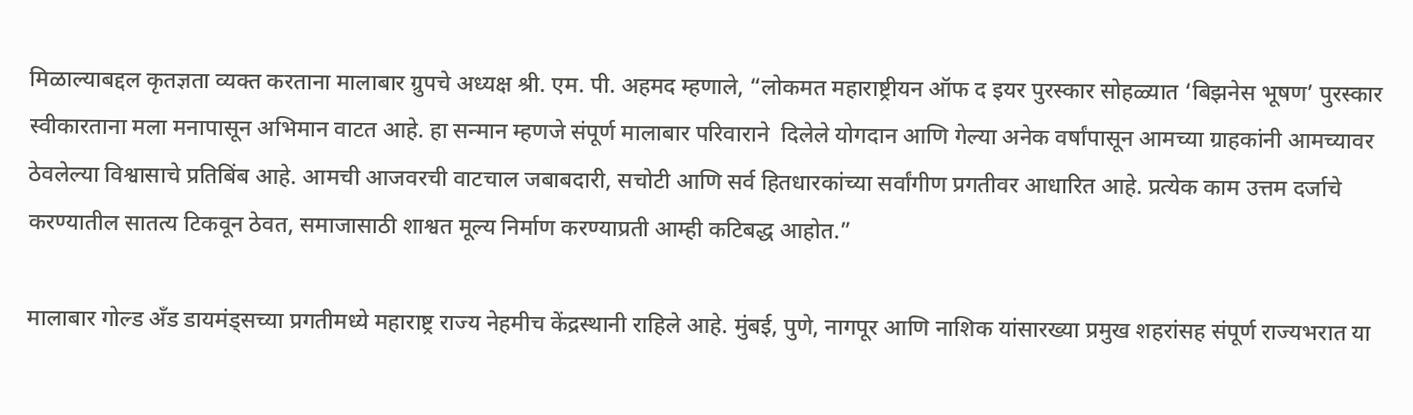मिळाल्याबद्दल कृतज्ञता व्यक्त करताना मालाबार ग्रुपचे अध्यक्ष श्री. एम. पी. अहमद म्हणाले, “लोकमत महाराष्ट्रीयन ऑफ द इयर पुरस्कार सोहळ्यात ‘बिझनेस भूषण’ पुरस्कार स्वीकारताना मला मनापासून अभिमान वाटत आहे. हा सन्मान म्हणजे संपूर्ण मालाबार परिवाराने  दिलेले योगदान आणि गेल्या अनेक वर्षांपासून आमच्या ग्राहकांनी आमच्यावर ठेवलेल्या विश्वासाचे प्रतिबिंब आहे. आमची आजवरची वाटचाल जबाबदारी, सचोटी आणि सर्व हितधारकांच्या सर्वांगीण प्रगतीवर आधारित आहे. प्रत्येक काम उत्तम दर्जाचे करण्यातील सातत्य टिकवून ठेवत, समाजासाठी शाश्वत मूल्य निर्माण करण्याप्रती आम्ही कटिबद्ध आहोत.”

मालाबार गोल्ड अँड डायमंड्सच्या प्रगतीमध्ये महाराष्ट्र राज्य नेहमीच केंद्रस्थानी राहिले आहे. मुंबई, पुणे, नागपूर आणि नाशिक यांसारख्या प्रमुख शहरांसह संपूर्ण राज्यभरात या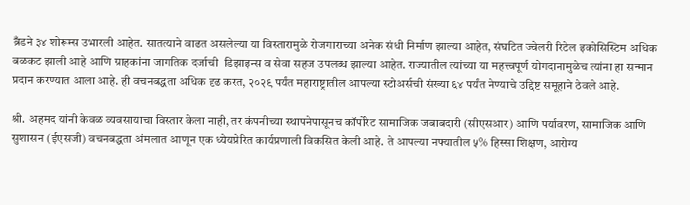ब्रँडने ३४ शोरूम्स उभारली आहेत. सातत्याने वाढत असलेल्या या विस्तारामुळे रोजगाराच्या अनेक संधी निर्माण झाल्या आहेत, संघटित ज्वेलरी रिटेल इकोसिस्टिम अधिक बळकट झाली आहे आणि ग्राहकांना जागतिक दर्जाची  डिझाइन्स व सेवा सहज उपलब्ध झाल्या आहेत. राज्यातील त्यांच्या या महत्त्वपूर्ण योगदानामुळेच त्यांना हा सन्मान प्रदान करण्यात आला आहे. ही वचनबद्धता अधिक दृढ करत, २०२९ पर्यंत महाराष्ट्रातील आपल्या स्टोअर्सची संख्या ६४ पर्यंत नेण्याचे उद्दिष्ट समूहाने ठेवले आहे.

श्री. अहमद यांनी केवळ व्यवसायाचा विस्तार केला नाही, तर कंपनीच्या स्थापनेपासूनच कॉर्पोरेट सामाजिक जबाबदारी (सीएसआर) आणि पर्यावरण, सामाजिक आणि सुशासन (ईएसजी) वचनबद्धता अंमलात आणून एक ध्येयप्रेरित कार्यप्रणाली विकसित केली आहे. ते आपल्या नफ्यातील ५% हिस्सा शिक्षण, आरोग्य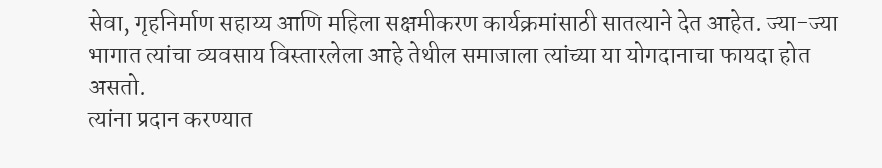सेवा, गृहनिर्माण सहाय्य आणि महिला सक्षमीकरण कार्यक्रमांसाठी सातत्याने देत आहेत. ज्या-ज्या भागात त्यांचा व्यवसाय विस्तारलेला आहे तेथील समाजाला त्यांच्या या योगदानाचा फायदा होत असतो.
त्यांना प्रदान करण्यात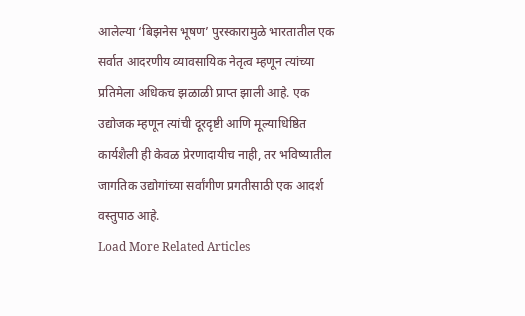आलेल्या ‘बिझनेस भूषण’ पुरस्कारामुळे भारतातील एक सर्वात आदरणीय व्यावसायिक नेतृत्व म्हणून त्यांच्या प्रतिमेला अधिकच झळाळी प्राप्त झाली आहे. एक उद्योजक म्हणून त्यांची दूरदृष्टी आणि मूल्याधिष्ठित कार्यशैली ही केवळ प्रेरणादायीच नाही, तर भविष्यातील जागतिक उद्योगांच्या सर्वांगीण प्रगतीसाठी एक आदर्श वस्तुपाठ आहे.
Load More Related Articles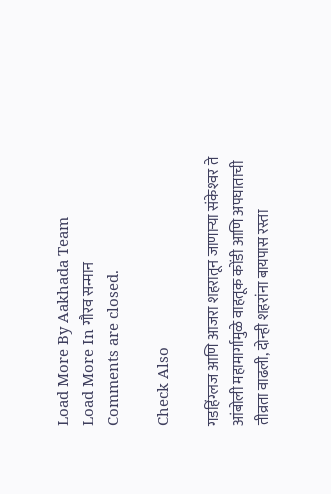Load More By Aakhada Team
Load More In गौरव सन्मान
Comments are closed.

Check Also

गडहिंग्लज आणि आजरा शहरातून जाणार्‍या संकेश्‍वर ते आंबोली महामार्गामुळे वाहतूक कोंडी आणि अपघाताची तीव्रता वाढली, दोन्ही शहरांना बायपास रस्ता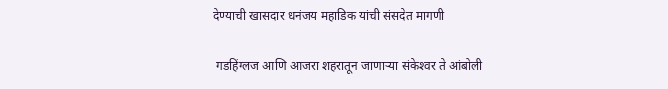देण्याची खासदार धनंजय महाडिक यांची संसदेत मागणी

 गडहिंग्लज आणि आजरा शहरातून जाणार्‍या संकेश्‍वर ते आंबोली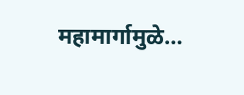महामार्गामुळे…